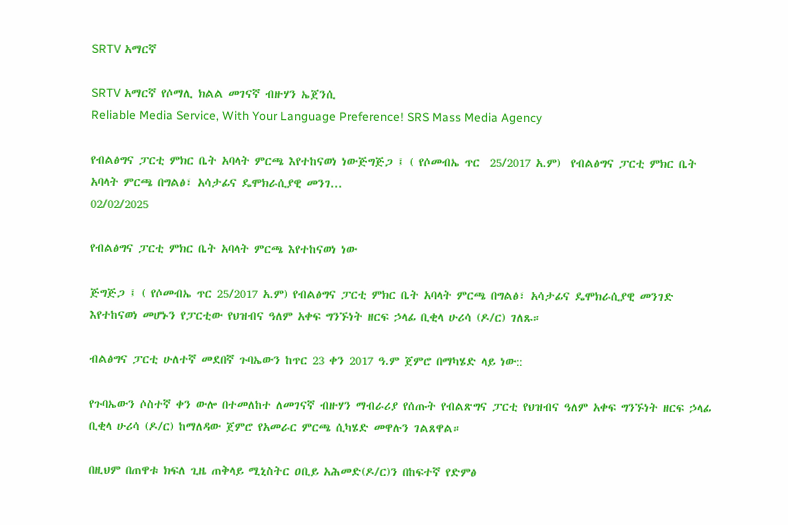SRTV አማርኛ

SRTV አማርኛ የሶማሊ ክልል መገናኛ ብዙሃን ኤጀንሲ
Reliable Media Service, With Your Language Preference! SRS Mass Media Agency

የብልፅግና ፓርቲ ምክር ቤት አባላት ምርጫ እየተከናወነ ነውጅግጅጋ ፤ ( የሶመብኤ ጥር  25/2017 አ.ም)  የብልፅግና ፓርቲ ምክር ቤት አባላት ምርጫ በግልፅ፣ አሳታፊና ዴሞክራሲያዊ መንገ...
02/02/2025

የብልፅግና ፓርቲ ምክር ቤት አባላት ምርጫ እየተከናወነ ነው

ጅግጅጋ ፤ ( የሶመብኤ ጥር 25/2017 አ.ም) የብልፅግና ፓርቲ ምክር ቤት አባላት ምርጫ በግልፅ፣ አሳታፊና ዴሞክራሲያዊ መንገድ እየተከናወነ መሆኑን የፓርቲው የህዝብና ዓለም አቀፍ ግንኙነት ዘርፍ ኃላፊ ቢቂላ ሁሪሳ (ዶ/ር) ገለጹ።

ብልፅግና ፓርቲ ሁለተኛ መደበኛ ጉባኤውን ከጥር 23 ቀን 2017 ዓ.ም ጀምሮ በማካሄድ ላይ ነው::

የጉባኤውን ሶስተኛ ቀን ውሎ በተመለከተ ለመገናኛ ብዙሃን ማብራሪያ የሰጡት የብልጽግና ፓርቲ የህዝብና ዓለም አቀፍ ግንኙነት ዘርፍ ኃላፊ ቢቂላ ሁሪሳ (ዶ/ር) ከማለዳው ጀምሮ የአመራር ምርጫ ሲካሄድ መዋሉን ገልጸዋል።

በዚህም በጠዋቱ ክፍለ ጊዜ ጠቅላይ ሚኒስትር ዐቢይ አሕመድ(ዶ/ር)ን በከፍተኛ የድምፅ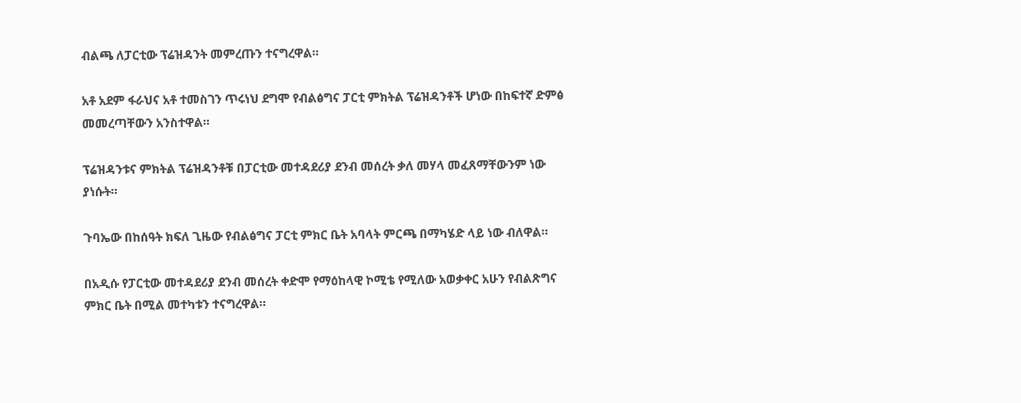ብልጫ ለፓርቲው ፕሬዝዳንት መምረጡን ተናግረዋል።

አቶ አደም ፋራህና አቶ ተመስገን ጥሩነህ ደግሞ የብልፅግና ፓርቲ ምክትል ፕሬዝዳንቶች ሆነው በከፍተኛ ድምፅ መመረጣቸውን አንስተዋል።

ፕሬዝዳንቱና ምክትል ፕሬዝዳንቶቹ በፓርቲው መተዳደሪያ ደንብ መሰረት ቃለ መሃላ መፈጸማቸውንም ነው ያነሱት።

ጉባኤው በከሰዓት ክፍለ ጊዜው የብልፅግና ፓርቲ ምክር ቤት አባላት ምርጫ በማካሄድ ላይ ነው ብለዋል።

በአዲሱ የፓርቲው መተዳደሪያ ደንብ መሰረት ቀድሞ የማዕከላዊ ኮሚቴ የሚለው አወቃቀር አሁን የብልጽግና ምክር ቤት በሚል መተካቱን ተናግረዋል።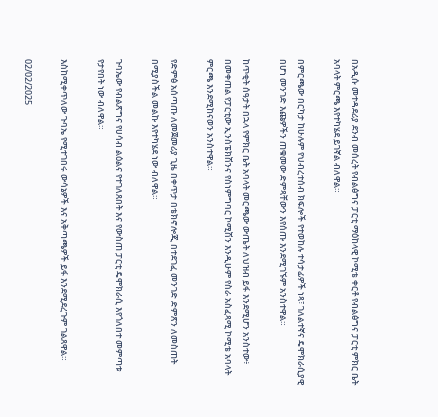በአዲሱ መተዳደሪያ ደንብ መሰረት የብልፅግና ፓርቲ ማዕከላዊ ኮሚቴ ቀርቶ የብልፅግና ፓርቲ ምክር ቤት አባላት ምርጫ እየተካሄደ ይገኛል ብለዋል።

በምርጫው በርካታ ከሁሉም የህብረተሰብ ክፍሎች የተወከሉ ተሳታፊዎች ነጻ፣ ገለልተኛና ዴሞክራሲያዊ በሆነ መንገድ እጩዎችን ጠቁመው ድምጻቸውን እየሰጡ እንደሚገኙም አንስተዋል።

ከጥቂት ሰዓታት በኋላ የምክር ቤት አባላት መርጫው ውጤት ለህዝብ ይፋ እንደሚሆን አንስተው፥ በመቀጠል የፓርቲው ኢንስፔክሽንና የስነምግባር ኮሚሽን እንዲሁም የስራ አስፈጻሚ ኮሚቴ አባላት ምርጫ እንደሚከናወን አንስተዋል።

የድምፅ አሰጣጡ ለመጀመሪያ ጊዜ በቀጥታ በቴክኖሎጂ በተደገፈ መንገድ ድምጽን ለመስጠት በሚያስችል መልኩ እየተካሄደ ነው ብለዋል።

ጉባኤው የብልጽግና የሀሳብ ልዕልና የተገለጸበት እና የውስጠ ፓርቲ ዴሞክራሲ እየጎለበተ መምጣቱ የታየበት ነው ብለዋል።

እስከሚቀጥለው ጉባኤ የሚተገበሩ ውሳኔዎች እና አቅጣጫዎች ይፋ እንደሚደረጉም ገልጸዋል።

02/02/2025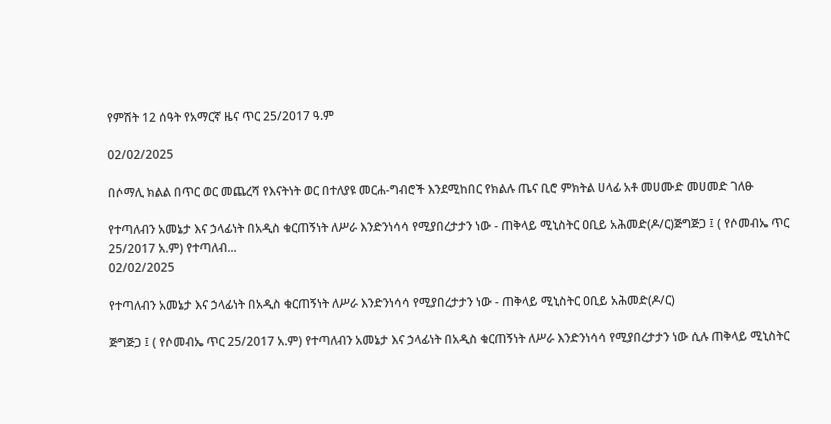የምሽት 12 ሰዓት የአማርኛ ዜና ጥር 25/2017 ዓ.ም

02/02/2025

በሶማሊ ክልል በጥር ወር መጨረሻ የእናትነት ወር በተለያዩ መርሐ-ግብሮች እንደሚከበር የክልሉ ጤና ቢሮ ምክትል ሀላፊ አቶ መሀሙድ መሀመድ ገለፁ

የተጣለብን አመኔታ እና ኃላፊነት በአዲስ ቁርጠኝነት ለሥራ እንድንነሳሳ የሚያበረታታን ነው - ጠቅላይ ሚኒስትር ዐቢይ አሕመድ(ዶ/ር)ጅግጅጋ ፤ ( የሶመብኤ ጥር  25/2017 አ.ም) የተጣለብ...
02/02/2025

የተጣለብን አመኔታ እና ኃላፊነት በአዲስ ቁርጠኝነት ለሥራ እንድንነሳሳ የሚያበረታታን ነው - ጠቅላይ ሚኒስትር ዐቢይ አሕመድ(ዶ/ር)

ጅግጅጋ ፤ ( የሶመብኤ ጥር 25/2017 አ.ም) የተጣለብን አመኔታ እና ኃላፊነት በአዲስ ቁርጠኝነት ለሥራ እንድንነሳሳ የሚያበረታታን ነው ሲሉ ጠቅላይ ሚኒስትር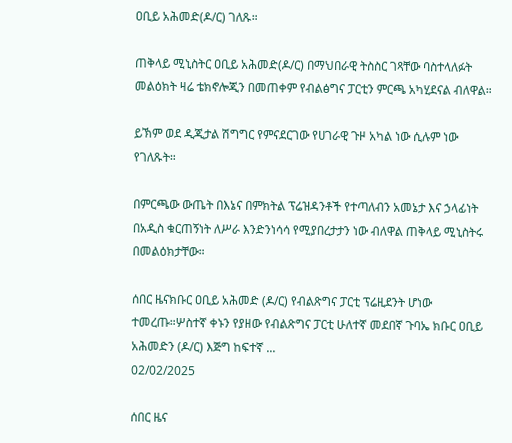ዐቢይ አሕመድ(ዶ/ር) ገለጹ።

ጠቅላይ ሚኒስትር ዐቢይ አሕመድ(ዶ/ር) በማህበራዊ ትስስር ገጻቸው ባስተላለፉት መልዕክት ዛሬ ቴክኖሎጂን በመጠቀም የብልፅግና ፓርቲን ምርጫ አካሂደናል ብለዋል።

ይኽም ወደ ዲጂታል ሽግግር የምናደርገው የሀገራዊ ጉዞ አካል ነው ሲሉም ነው የገለጹት።

በምርጫው ውጤት በእኔና በምክትል ፕሬዝዳንቶች የተጣለብን አመኔታ እና ኃላፊነት በአዲስ ቁርጠኝነት ለሥራ እንድንነሳሳ የሚያበረታታን ነው ብለዋል ጠቅላይ ሚኒስትሩ በመልዕክታቸው።

ሰበር ዜናክቡር ዐቢይ አሕመድ (ዶ/ር) የብልጽግና ፓርቲ ፕሬዚደንት ሆነው ተመረጡ።ሦስተኛ ቀኑን የያዘው የብልጽግና ፓርቲ ሁለተኛ መደበኛ ጉባኤ ክቡር ዐቢይ አሕመድን (ዶ/ር) እጅግ ከፍተኛ ...
02/02/2025

ሰበር ዜና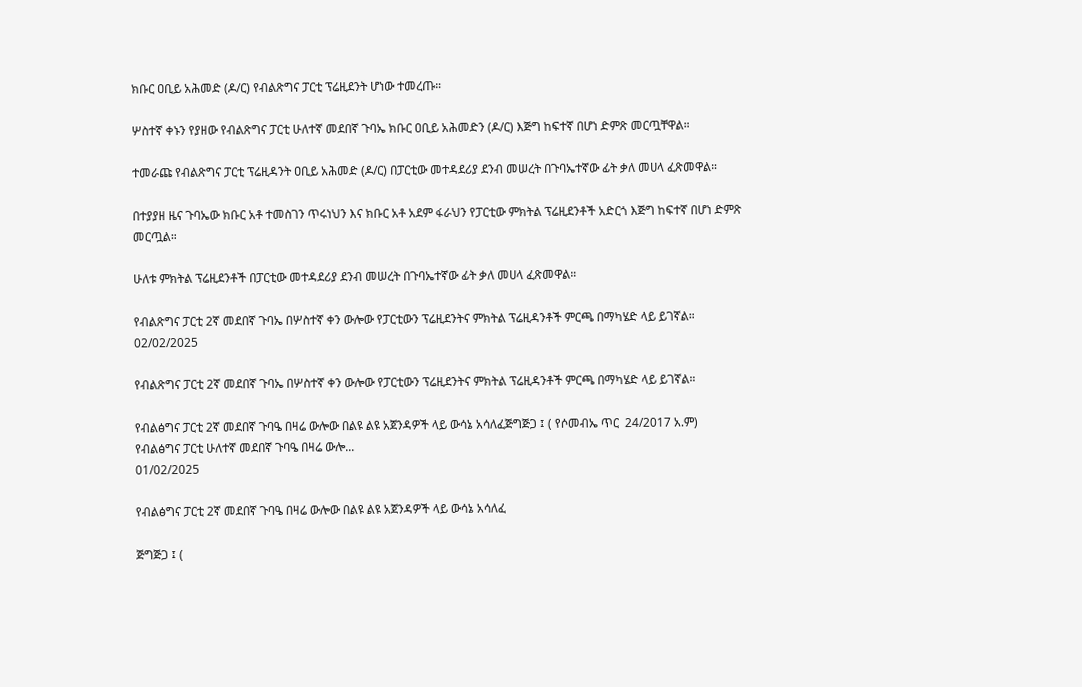ክቡር ዐቢይ አሕመድ (ዶ/ር) የብልጽግና ፓርቲ ፕሬዚደንት ሆነው ተመረጡ።

ሦስተኛ ቀኑን የያዘው የብልጽግና ፓርቲ ሁለተኛ መደበኛ ጉባኤ ክቡር ዐቢይ አሕመድን (ዶ/ር) እጅግ ከፍተኛ በሆነ ድምጽ መርጧቸዋል።

ተመራጩ የብልጽግና ፓርቲ ፕሬዚዳንት ዐቢይ አሕመድ (ዶ/ር) በፓርቲው መተዳደሪያ ደንብ መሠረት በጉባኤተኛው ፊት ቃለ መሀላ ፈጽመዋል።

በተያያዘ ዜና ጉባኤው ክቡር አቶ ተመስገን ጥሩነህን እና ክቡር አቶ አደም ፋራህን የፓርቲው ምክትል ፕሬዚደንቶች አድርጎ እጅግ ከፍተኛ በሆነ ድምጽ መርጧል።

ሁለቱ ምክትል ፕሬዚደንቶች በፓርቲው መተዳደሪያ ደንብ መሠረት በጉባኤተኛው ፊት ቃለ መሀላ ፈጽመዋል።

የብልጽግና ፓርቲ 2ኛ መደበኛ ጉባኤ በሦስተኛ ቀን ውሎው የፓርቲውን ፕሬዚደንትና ምክትል ፕሬዚዳንቶች ምርጫ በማካሄድ ላይ ይገኛል።
02/02/2025

የብልጽግና ፓርቲ 2ኛ መደበኛ ጉባኤ በሦስተኛ ቀን ውሎው የፓርቲውን ፕሬዚደንትና ምክትል ፕሬዚዳንቶች ምርጫ በማካሄድ ላይ ይገኛል።

የብልፅግና ፓርቲ 2ኛ መደበኛ ጉባዔ በዛሬ ውሎው በልዩ ልዩ አጀንዳዎች ላይ ውሳኔ አሳለፈጅግጅጋ ፤ ( የሶመብኤ ጥር  24/2017 አ.ም)  የብልፅግና ፓርቲ ሁለተኛ መደበኛ ጉባዔ በዛሬ ውሎ...
01/02/2025

የብልፅግና ፓርቲ 2ኛ መደበኛ ጉባዔ በዛሬ ውሎው በልዩ ልዩ አጀንዳዎች ላይ ውሳኔ አሳለፈ

ጅግጅጋ ፤ (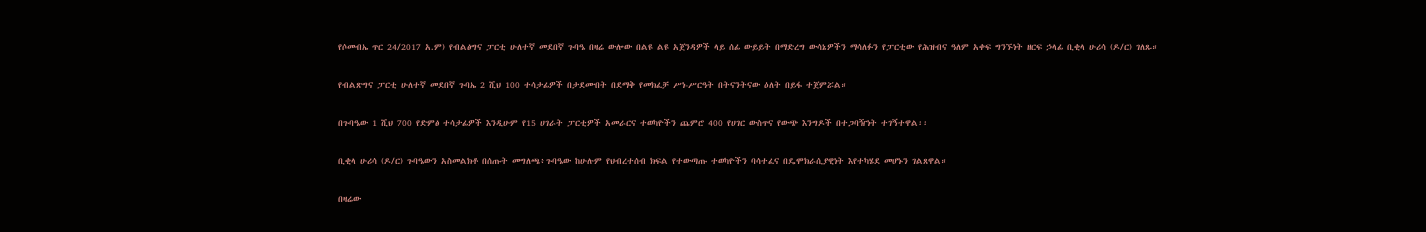የሶመብኤ ጥር 24/2017 አ.ም) የብልፅግና ፓርቲ ሁለተኛ መደበኛ ጉባዔ በዛሬ ውሎው በልዩ ልዩ አጀንዳዎች ላይ ሰፊ ውይይት በማድረግ ውሳኔዎችን ማሳለፉን የፓርቲው የሕዝብና ዓለም አቀፍ ግንኙነት ዘርፍ ኃላፊ ቢቂላ ሁሪሳ (ዶ/ር) ገለጹ።

የብልጽግና ፓርቲ ሁለተኛ መደበኛ ጉባኤ 2 ሺህ 100 ተሳታፊዎች በታደሙበት በደማቅ የመክፈቻ ሥነ-ሥርዓት በትናንትናው ዕለት በይፋ ተጀምሯል።

በጉባዔው 1 ሺህ 700 የድምፅ ተሳታፊዎች እንዲሁም የ15 ሀገራት ፓርቲዎች አመራርና ተወካዮችን ጨምሮ 400 የሀገር ውስጥና የውጭ እንግዶች በተጋባዥነት ተገኝተዋል፡፡

ቢቂላ ሁሪሳ (ዶ/ር) ጉባዔውን አስመልክቶ በሰጡት መግለጫ፥ጉባዔው ከሁሉም የህብረተሰብ ክፍል የተውጣጡ ተወካዮችን ባሳተፈና በዴሞክራሲያዊነት እየተካሄደ መሆኑን ገልጸዋል።

በዛሬው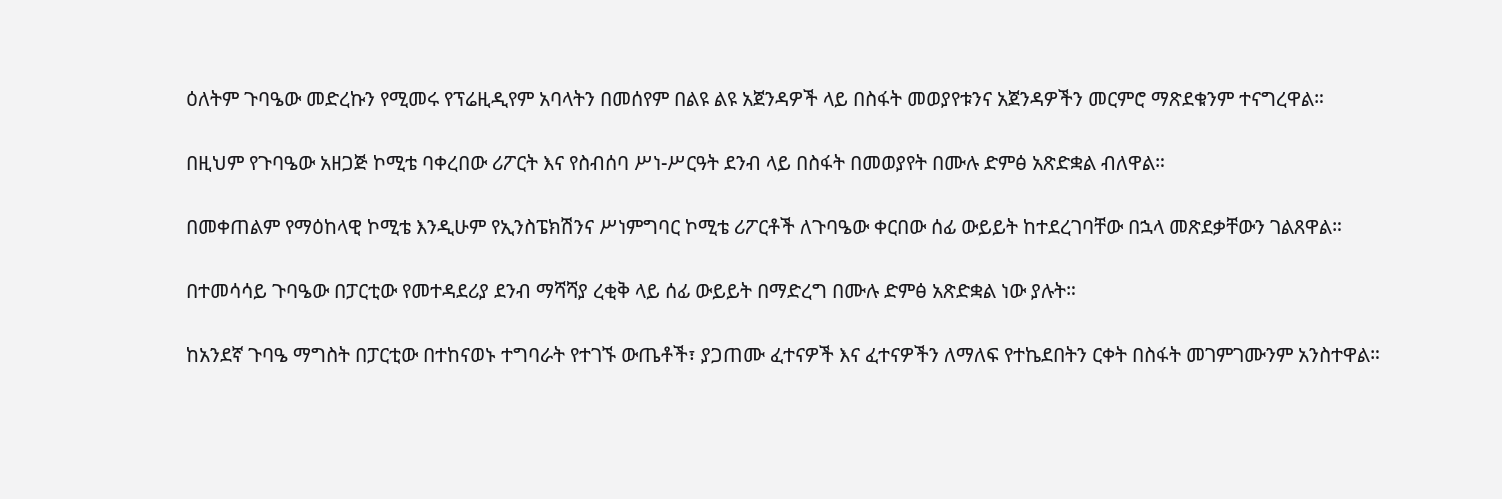ዕለትም ጉባዔው መድረኩን የሚመሩ የፕሬዚዲየም አባላትን በመሰየም በልዩ ልዩ አጀንዳዎች ላይ በስፋት መወያየቱንና አጀንዳዎችን መርምሮ ማጽደቁንም ተናግረዋል።

በዚህም የጉባዔው አዘጋጅ ኮሚቴ ባቀረበው ሪፖርት እና የስብሰባ ሥነ-ሥርዓት ደንብ ላይ በስፋት በመወያየት በሙሉ ድምፅ አጽድቋል ብለዋል።

በመቀጠልም የማዕከላዊ ኮሚቴ እንዲሁም የኢንስፔክሽንና ሥነምግባር ኮሚቴ ሪፖርቶች ለጉባዔው ቀርበው ሰፊ ውይይት ከተደረገባቸው በኋላ መጽደቃቸውን ገልጸዋል።

በተመሳሳይ ጉባዔው በፓርቲው የመተዳደሪያ ደንብ ማሻሻያ ረቂቅ ላይ ሰፊ ውይይት በማድረግ በሙሉ ድምፅ አጽድቋል ነው ያሉት።

ከአንደኛ ጉባዔ ማግስት በፓርቲው በተከናወኑ ተግባራት የተገኙ ውጤቶች፣ ያጋጠሙ ፈተናዎች እና ፈተናዎችን ለማለፍ የተኬደበትን ርቀት በስፋት መገምገሙንም አንስተዋል።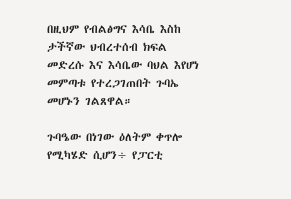በዚህም የብልፅግና እሳቤ እስከ ታችኛው ህብረተሰብ ክፍል መድረሱ እና እሳቤው ባህል እየሆነ መምጣቱ የተረጋገጠበት ጉባኤ መሆኑን ገልጸዋል።

ጉባዔው በነገው ዕለትም ቀጥሎ የሚካሄድ ሲሆን÷ የፓርቲ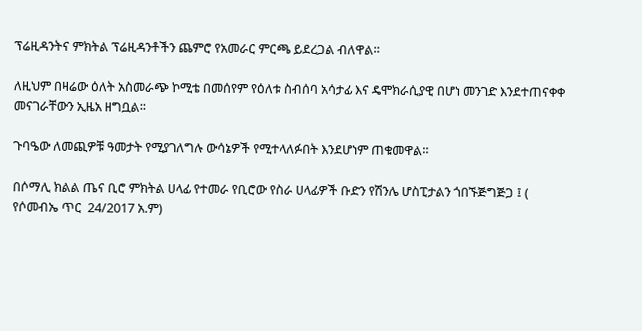ፕሬዚዳንትና ምክትል ፕሬዚዳንቶችን ጨምሮ የአመራር ምርጫ ይደረጋል ብለዋል።

ለዚህም በዛሬው ዕለት አስመራጭ ኮሚቴ በመሰየም የዕለቱ ስብሰባ አሳታፊ እና ዴሞክራሲያዊ በሆነ መንገድ እንደተጠናቀቀ መናገራቸውን ኢዜአ ዘግቧል፡፡

ጉባዔው ለመጪዎቹ ዓመታት የሚያገለግሉ ውሳኔዎች የሚተላለፉበት እንደሆነም ጠቁመዋል።

በሶማሊ ክልል ጤና ቢሮ ምክትል ሀላፊ የተመራ የቢሮው የስራ ሀላፊዎች ቡድን የሽንሌ ሆስፒታልን ጎበኙጅግጅጋ ፤ ( የሶመብኤ ጥር  24/2017 አ.ም)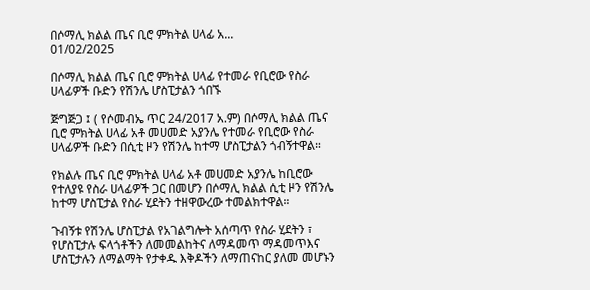በሶማሊ ክልል ጤና ቢሮ ምክትል ሀላፊ አ...
01/02/2025

በሶማሊ ክልል ጤና ቢሮ ምክትል ሀላፊ የተመራ የቢሮው የስራ ሀላፊዎች ቡድን የሽንሌ ሆስፒታልን ጎበኙ

ጅግጅጋ ፤ ( የሶመብኤ ጥር 24/2017 አ.ም) በሶማሊ ክልል ጤና ቢሮ ምክትል ሀላፊ አቶ መሀመድ አያንሌ የተመራ የቢሮው የስራ ሀላፊዎች ቡድን በሲቲ ዞን የሽንሌ ከተማ ሆስፒታልን ጎብኝተዋል።

የክልሉ ጤና ቢሮ ምክትል ሀላፊ አቶ መሀመድ አያንሌ ከቢሮው የተለያዩ የስራ ሀላፊዎች ጋር በመሆን በሶማሊ ክልል ሲቲ ዞን የሽንሌ ከተማ ሆስፒታል የስራ ሂደትን ተዘዋውረው ተመልክተዋል።

ጉብኝቱ የሽንሌ ሆስፒታል የአገልግሎት አሰጣጥ የስራ ሂደትን ፣ የሆስፒታሉ ፍላጎቶችን ለመመልከትና ለማዳመጥ ማዳመጥእና ሆስፒታሉን ለማልማት የታቀዱ እቅዶችን ለማጠናከር ያለመ መሆኑን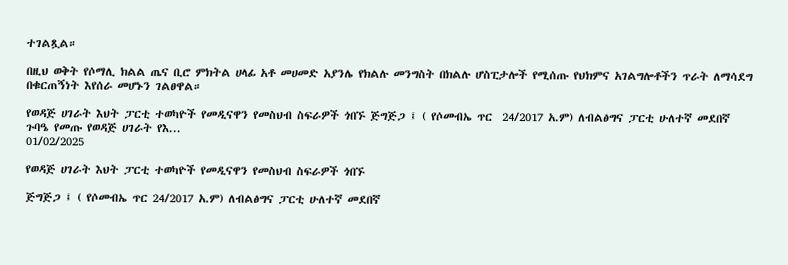ተገልጿል።

በዚህ ወቅት የሶማሊ ክልል ጤና ቢሮ ምክትል ሀላፊ አቶ መሀመድ አያንሌ የክልሉ መንግስት በክልሉ ሆስፒታሎች የሚሰጡ የህክምና አገልግሎቶችን ጥራት ለማሳደግ በቁርጠኝነት እየሰራ መሆኑን ገልፀዋል።

የወዳጅ ሀገራት እህት ፓርቲ ተወካዮች የመዲናዋን የመስህብ ስፍራዎች ጎበኙ ጅግጅጋ ፤ ( የሶመብኤ ጥር  24/2017 አ.ም) ለብልፅግና ፓርቲ ሁለተኛ መደበኛ ጉባዔ የመጡ የወዳጅ ሀገራት የእ...
01/02/2025

የወዳጅ ሀገራት እህት ፓርቲ ተወካዮች የመዲናዋን የመስህብ ስፍራዎች ጎበኙ

ጅግጅጋ ፤ ( የሶመብኤ ጥር 24/2017 አ.ም) ለብልፅግና ፓርቲ ሁለተኛ መደበኛ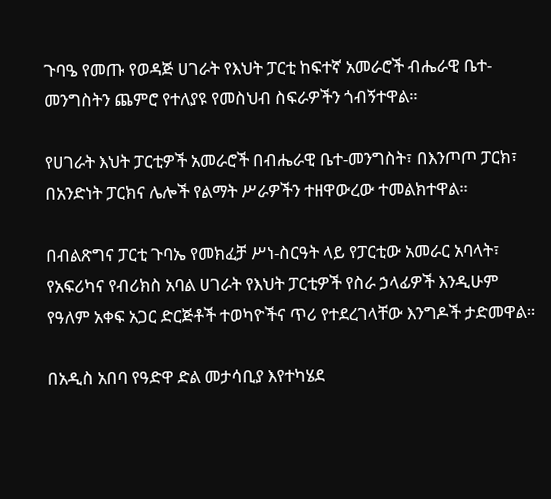ጉባዔ የመጡ የወዳጅ ሀገራት የእህት ፓርቲ ከፍተኛ አመራሮች ብሔራዊ ቤተ-መንግስትን ጨምሮ የተለያዩ የመስህብ ስፍራዎችን ጎብኝተዋል።

የሀገራት እህት ፓርቲዎች አመራሮች በብሔራዊ ቤተ-መንግስት፣ በእንጦጦ ፓርክ፣ በአንድነት ፓርክና ሌሎች የልማት ሥራዎችን ተዘዋውረው ተመልክተዋል።

በብልጽግና ፓርቲ ጉባኤ የመክፈቻ ሥነ-ስርዓት ላይ የፓርቲው አመራር አባላት፣ የአፍሪካና የብሪክስ አባል ሀገራት የእህት ፓርቲዎች የስራ ኃላፊዎች እንዲሁም የዓለም አቀፍ አጋር ድርጅቶች ተወካዮችና ጥሪ የተደረገላቸው እንግዶች ታድመዋል።

በአዲስ አበባ የዓድዋ ድል መታሳቢያ እየተካሄደ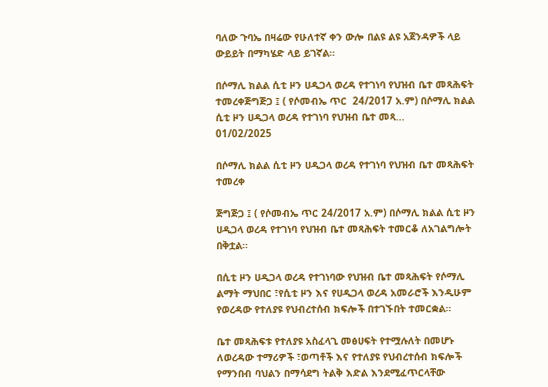ባለው ጉባኤ በዛሬው የሁለተኛ ቀን ውሎ በልዩ ልዩ አጀንዳዎች ላይ ውይይት በማካሄድ ላይ ይገኛል።

በሶማሊ ክልል ሲቲ ዞን ሀዲጋላ ወረዳ የተገነባ የህዝብ ቤተ መጻሕፍት ተመረቀጅግጅጋ ፤ ( የሶመብኤ ጥር  24/2017 አ.ም) በሶማሊ ክልል ሲቲ ዞን ሀዲጋላ ወረዳ የተገነባ የህዝብ ቤተ መጻ...
01/02/2025

በሶማሊ ክልል ሲቲ ዞን ሀዲጋላ ወረዳ የተገነባ የህዝብ ቤተ መጻሕፍት ተመረቀ

ጅግጅጋ ፤ ( የሶመብኤ ጥር 24/2017 አ.ም) በሶማሊ ክልል ሲቲ ዞን ሀዲጋላ ወረዳ የተገነባ የህዝብ ቤተ መጻሕፍት ተመርቆ ለአገልግሎት በቅቷል።

በሲቲ ዞን ሀዲጋላ ወረዳ የተገነባው የህዝብ ቤተ መጻሕፍት የሶማሊ ልማት ማህበር ፣የሲቲ ዞን እና የሀዲጋላ ወረዳ አመራሮች እንዲሁም የወረዳው የተለያዩ የህብረተሰብ ክፍሎች በተገኙበት ተመርቋል።

ቤተ መጻሕፍቱ የተለያዩ አስፈላጊ መፅሀፍት የተሟሉለት በመሆኑ ለወረዳው ተማሪዎች ፣ወጣቶች እና የተለያዩ የህብረተሰብ ክፍሎች የማንበብ ባህልን በማሳደግ ትልቅ እድል እንደሚፈጥርላቸው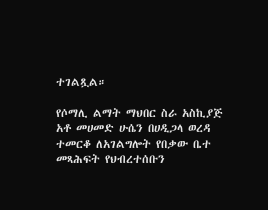ተገልጿል።

የሶማሊ ልማት ማህበር ስራ አስኪያጅ አቶ መሀመድ ሁሴን በሀዲጋላ ወረዳ ተመርቆ ለአገልግሎት የበቃው ቤተ መጻሕፍት የህብረተሰቡን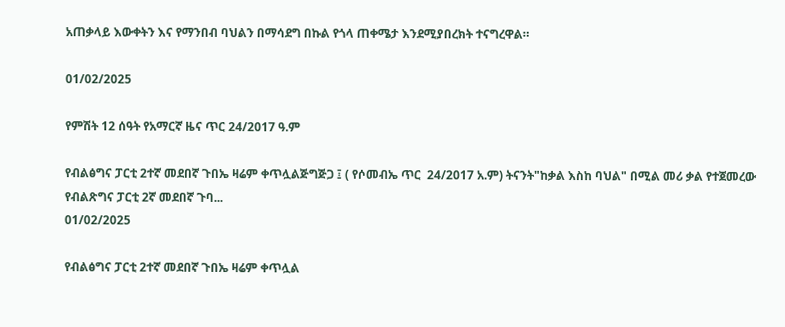አጠቃላይ እውቀትን እና የማንበብ ባህልን በማሳደግ በኩል የጎላ ጠቀሜታ እንደሚያበረክት ተናግረዋል።

01/02/2025

የምሽት 12 ሰዓት የአማርኛ ዜና ጥር 24/2017 ዓ.ም

የብልፅግና ፓርቲ 2ተኛ መደበኛ ጉበኤ ዛሬም ቀጥሏልጅግጅጋ ፤ ( የሶመብኤ ጥር  24/2017 አ.ም) ትናንት"ከቃል እስከ ባህል" በሚል መሪ ቃል የተጀመረው የብልጽግና ፓርቲ 2ኛ መደበኛ ጉባ...
01/02/2025

የብልፅግና ፓርቲ 2ተኛ መደበኛ ጉበኤ ዛሬም ቀጥሏል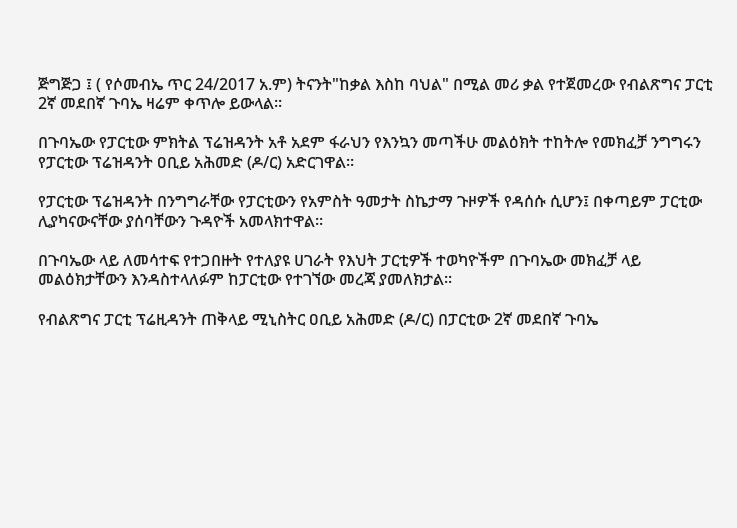ጅግጅጋ ፤ ( የሶመብኤ ጥር 24/2017 አ.ም) ትናንት"ከቃል እስከ ባህል" በሚል መሪ ቃል የተጀመረው የብልጽግና ፓርቲ 2ኛ መደበኛ ጉባኤ ዛሬም ቀጥሎ ይውላል።

በጉባኤው የፓርቲው ምክትል ፕሬዝዳንት አቶ አደም ፋራህን የእንኳን መጣችሁ መልዕክት ተከትሎ የመክፈቻ ንግግሩን የፓርቲው ፕሬዝዳንት ዐቢይ አሕመድ (ዶ/ር) አድርገዋል።

የፓርቲው ፕሬዝዳንት በንግግራቸው የፓርቲውን የአምስት ዓመታት ስኬታማ ጉዞዎች የዳሰሱ ሲሆን፤ በቀጣይም ፓርቲው ሊያካናውናቸው ያሰባቸውን ጉዳዮች አመላክተዋል።

በጉባኤው ላይ ለመሳተፍ የተጋበዙት የተለያዩ ሀገራት የእህት ፓርቲዎች ተወካዮችም በጉባኤው መክፈቻ ላይ መልዕክታቸውን እንዳስተላለፉም ከፓርቲው የተገኘው መረጃ ያመለክታል፡፡

የብልጽግና ፓርቲ ፕሬዚዳንት ጠቅላይ ሚኒስትር ዐቢይ አሕመድ (ዶ/ር) በፓርቲው 2ኛ መደበኛ ጉባኤ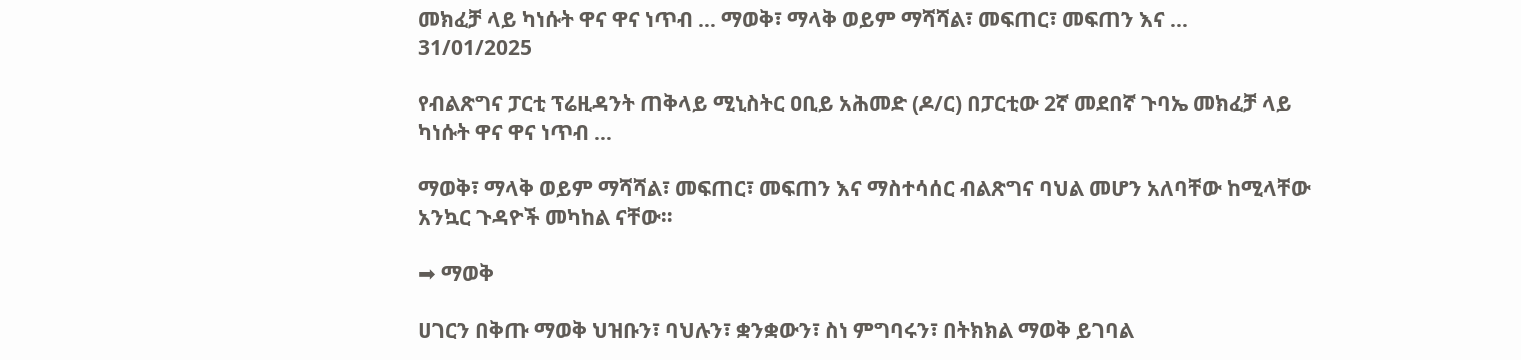መክፈቻ ላይ ካነሱት ዋና ዋና ነጥብ … ማወቅ፣ ማላቅ ወይም ማሻሻል፣ መፍጠር፣ መፍጠን እና ...
31/01/2025

የብልጽግና ፓርቲ ፕሬዚዳንት ጠቅላይ ሚኒስትር ዐቢይ አሕመድ (ዶ/ር) በፓርቲው 2ኛ መደበኛ ጉባኤ መክፈቻ ላይ ካነሱት ዋና ዋና ነጥብ …

ማወቅ፣ ማላቅ ወይም ማሻሻል፣ መፍጠር፣ መፍጠን እና ማስተሳሰር ብልጽግና ባህል መሆን አለባቸው ከሚላቸው አንኳር ጉዳዮች መካከል ናቸው።

➡ ማወቅ

ሀገርን በቅጡ ማወቅ ህዝቡን፣ ባህሉን፣ ቋንቋውን፣ ስነ ምግባሩን፣ በትክክል ማወቅ ይገባል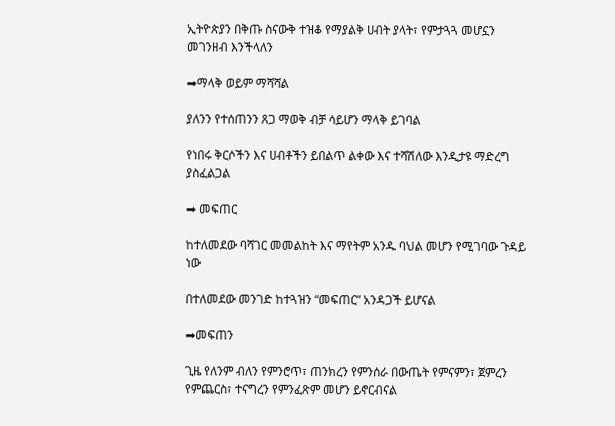ኢትዮጵያን በቅጡ ስናውቅ ተዝቆ የማያልቅ ሀብት ያላት፣ የምታጓጓ መሆኗን መገንዘብ እንችላለን

➡ማላቅ ወይም ማሻሻል

ያለንን የተሰጠንን ጸጋ ማወቅ ብቻ ሳይሆን ማላቅ ይገባል

የነበሩ ቅርሶችን እና ሀብቶችን ይበልጥ ልቀው እና ተሻሽለው እንዲታዩ ማድረግ ያስፈልጋል

➡ መፍጠር

ከተለመደው ባሻገር መመልከት እና ማየትም አንዱ ባህል መሆን የሚገባው ጉዳይ ነው

በተለመደው መንገድ ከተጓዝን “መፍጠር” አንዳጋች ይሆናል

➡መፍጠን

ጊዜ የለንም ብለን የምንሮጥ፣ ጠንክረን የምንሰራ በውጤት የምናምን፣ ጀምረን የምጨርስ፣ ተናግረን የምንፈጽም መሆን ይኖርብናል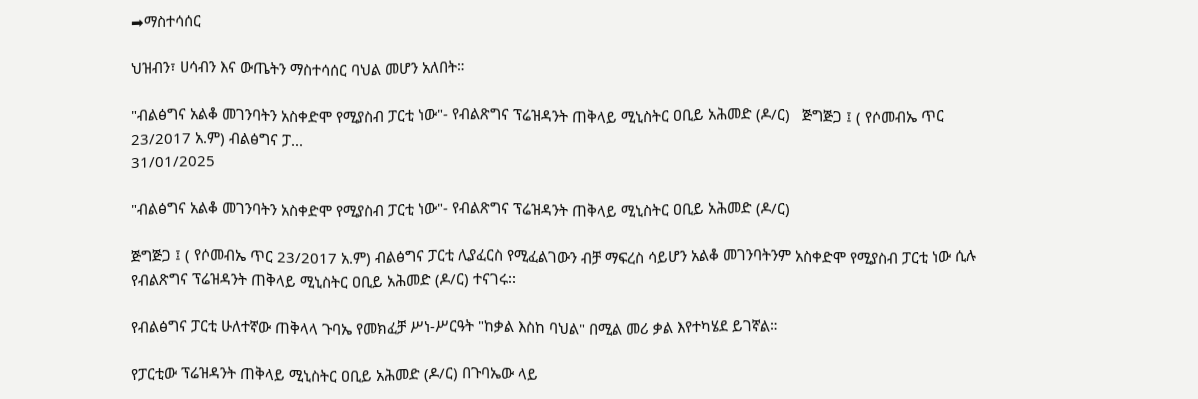➡ማስተሳሰር

ህዝብን፣ ሀሳብን እና ውጤትን ማስተሳሰር ባህል መሆን አለበት።

"ብልፅግና አልቆ መገንባትን አስቀድሞ የሚያስብ ፓርቲ ነው"- የብልጽግና ፕሬዝዳንት ጠቅላይ ሚኒስትር ዐቢይ አሕመድ (ዶ/ር)   ጅግጅጋ ፤ ( የሶመብኤ ጥር  23/2017 አ.ም) ብልፅግና ፓ...
31/01/2025

"ብልፅግና አልቆ መገንባትን አስቀድሞ የሚያስብ ፓርቲ ነው"- የብልጽግና ፕሬዝዳንት ጠቅላይ ሚኒስትር ዐቢይ አሕመድ (ዶ/ር)

ጅግጅጋ ፤ ( የሶመብኤ ጥር 23/2017 አ.ም) ብልፅግና ፓርቲ ሊያፈርስ የሚፈልገውን ብቻ ማፍረስ ሳይሆን አልቆ መገንባትንም አስቀድሞ የሚያስብ ፓርቲ ነው ሲሉ የብልጽግና ፕሬዝዳንት ጠቅላይ ሚኒስትር ዐቢይ አሕመድ (ዶ/ር) ተናገሩ፡፡

የብልፅግና ፓርቲ ሁለተኛው ጠቅላላ ጉባኤ የመክፈቻ ሥነ-ሥርዓት "ከቃል እስከ ባህል" በሚል መሪ ቃል እየተካሄደ ይገኛል።

የፓርቲው ፕሬዝዳንት ጠቅላይ ሚኒስትር ዐቢይ አሕመድ (ዶ/ር) በጉባኤው ላይ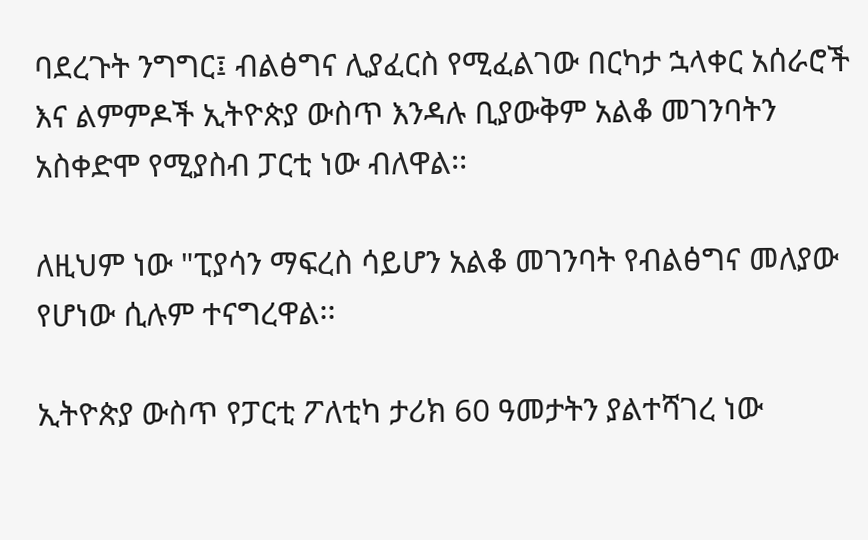ባደረጉት ንግግር፤ ብልፅግና ሊያፈርስ የሚፈልገው በርካታ ኋላቀር አሰራሮች እና ልምምዶች ኢትዮጵያ ውስጥ እንዳሉ ቢያውቅም አልቆ መገንባትን አስቀድሞ የሚያስብ ፓርቲ ነው ብለዋል፡፡

ለዚህም ነው "ፒያሳን ማፍረስ ሳይሆን አልቆ መገንባት የብልፅግና መለያው የሆነው ሲሉም ተናግረዋል፡፡

ኢትዮጵያ ውስጥ የፓርቲ ፖለቲካ ታሪክ 60 ዓመታትን ያልተሻገረ ነው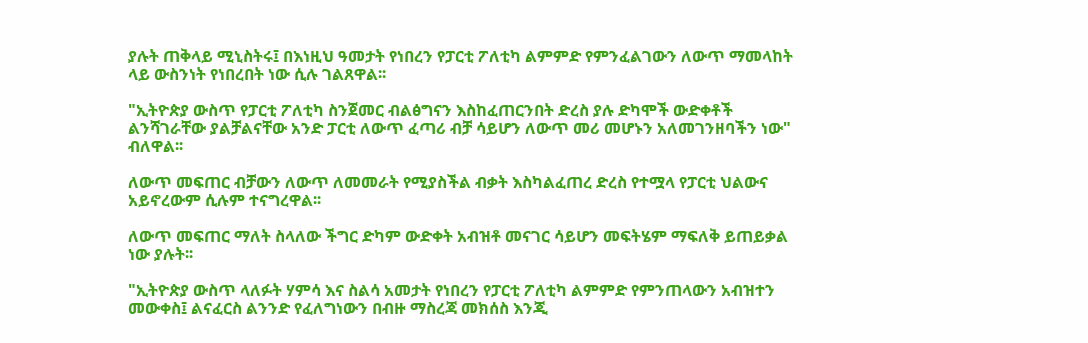ያሉት ጠቅላይ ሚኒስትሩ፤ በእነዚህ ዓመታት የነበረን የፓርቲ ፖለቲካ ልምምድ የምንፈልገውን ለውጥ ማመላከት ላይ ውስንነት የነበረበት ነው ሲሉ ገልጸዋል፡፡

"ኢትዮጵያ ውስጥ የፓርቲ ፖለቲካ ስንጀመር ብልፅግናን እስከፈጠርንበት ድረስ ያሉ ድካሞች ውድቀቶች ልንሻገራቸው ያልቻልናቸው አንድ ፓርቲ ለውጥ ፈጣሪ ብቻ ሳይሆን ለውጥ መሪ መሆኑን አለመገንዘባችን ነው" ብለዋል፡፡

ለውጥ መፍጠር ብቻውን ለውጥ ለመመራት የሚያስችል ብቃት እስካልፈጠረ ድረስ የተሟላ የፓርቲ ህልውና አይኖረውም ሲሉም ተናግረዋል፡፡

ለውጥ መፍጠር ማለት ስላለው ችግር ድካም ውድቀት አብዝቶ መናገር ሳይሆን መፍትሄም ማፍለቅ ይጠይቃል ነው ያሉት፡፡

"ኢትዮጵያ ውስጥ ላለፉት ሃምሳ እና ስልሳ አመታት የነበረን የፓርቲ ፖለቲካ ልምምድ የምንጠላውን አብዝተን መውቀስ፤ ልናፈርስ ልንንድ የፈለግነውን በብዙ ማስረጃ መክሰስ እንጂ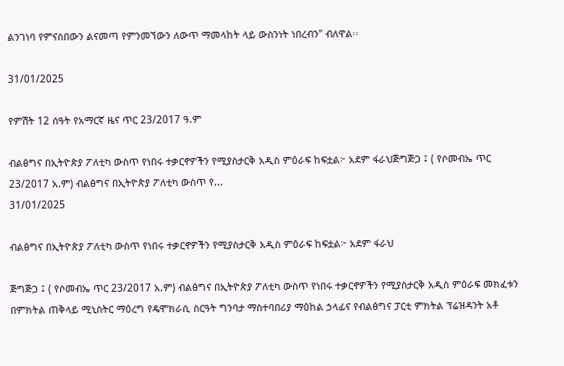ልንገነባ የምናስበውን ልናመጣ የምንመኘውን ለውጥ ማመላከት ላይ ውስንነት ነበረብን" ብለዋል፡፡

31/01/2025

የምሽት 12 ሰዓት የአማርኛ ዜና ጥር 23/2017 ዓ.ም

ብልፅግና በኢትዮጵያ ፖለቲካ ውስጥ የነበሩ ተቃርኖዎችን የሚያስታርቅ አዲስ ምዕራፍ ከፍቷል፦ አደም ፋራህጅግጅጋ ፤ ( የሶመብኤ ጥር  23/2017 አ.ም) ብልፅግና በኢትዮጵያ ፖለቲካ ውስጥ የ...
31/01/2025

ብልፅግና በኢትዮጵያ ፖለቲካ ውስጥ የነበሩ ተቃርኖዎችን የሚያስታርቅ አዲስ ምዕራፍ ከፍቷል፦ አደም ፋራህ

ጅግጅጋ ፤ ( የሶመብኤ ጥር 23/2017 አ.ም) ብልፅግና በኢትዮጵያ ፖለቲካ ውስጥ የነበሩ ተቃርኖዎችን የሚያስታርቅ አዲስ ምዕራፍ መክፈቱን በምክትል ጠቅላይ ሚኒስትር ማዕረግ የዴሞክራሲ ስርዓት ግንባታ ማስተባበሪያ ማዕከል ኃላፊና የብልፅግና ፓርቲ ምክትል ፕሬዝዳንት አቶ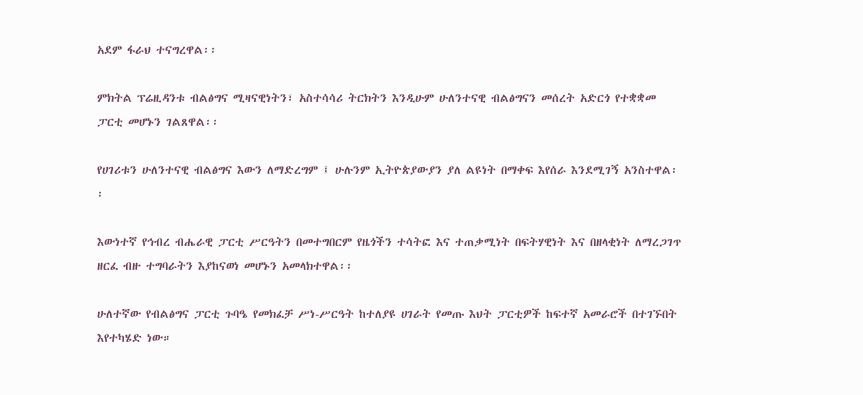አደም ፋራህ ተናግረዋል፡፡

ምክትል ፕሬዚዳንቱ ብልፅግና ሚዛናዊነትን፣ አስተሳሳሪ ትርክትን እንዲሁም ሁለንተናዊ ብልፅግናን መሰረት አድርጎ የተቋቋመ ፓርቲ መሆኑን ገልጸዋል፡፡

የሀገሪቱን ሁለንተናዊ ብልፅግና እውን ለማድረግም ፤ ሁሉንም ኢትዮጵያውያን ያለ ልዩነት በማቀፍ እየሰራ እንደሚገኝ አንስተዋል፡፡

እውነተኛ የኅብረ ብሔራዊ ፓርቲ ሥርዓትን በመተግበርም የዜጎችን ተሳትፎ እና ተጠቃሚነት በፍትሃዊነት እና በዘላቂነት ለማረጋገጥ ዘርፈ ብዙ ተግባራትን እያከናወነ መሆኑን አመላክተዋል፡፡

ሁለተኛው የብልፅግና ፓርቲ ጉባዔ የመክፈቻ ሥነ-ሥርዓት ከተለያዩ ሀገራት የመጡ እህት ፓርቲዎች ከፍተኛ አመራሮች በተገኙበት እየተካሄድ ነው።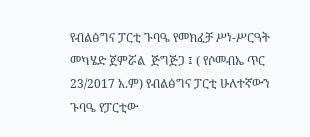የብልፅግና ፓርቲ ጉባዔ የመክፈቻ ሥነ-ሥርዓት መካሄድ ጀምሯል  ጅግጅጋ ፤ ( የሶመብኤ ጥር  23/2017 አ.ም) የብልፅግና ፓርቲ ሁለተኛውን ጉባዔ የፓርቲው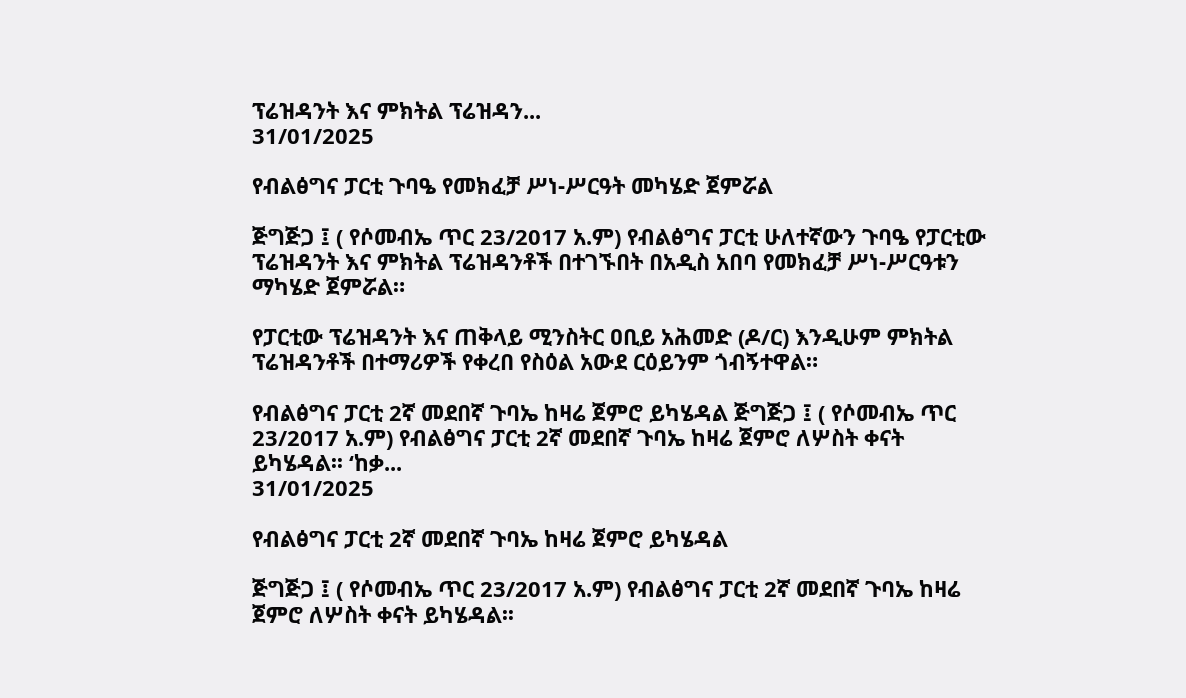ፕሬዝዳንት እና ምክትል ፕሬዝዳን...
31/01/2025

የብልፅግና ፓርቲ ጉባዔ የመክፈቻ ሥነ-ሥርዓት መካሄድ ጀምሯል

ጅግጅጋ ፤ ( የሶመብኤ ጥር 23/2017 አ.ም) የብልፅግና ፓርቲ ሁለተኛውን ጉባዔ የፓርቲው ፕሬዝዳንት እና ምክትል ፕሬዝዳንቶች በተገኙበት በአዲስ አበባ የመክፈቻ ሥነ-ሥርዓቱን ማካሄድ ጀምሯል።

የፓርቲው ፕሬዝዳንት እና ጠቅላይ ሚንስትር ዐቢይ አሕመድ (ዶ/ር) እንዲሁም ምክትል ፕሬዝዳንቶች በተማሪዎች የቀረበ የስዕል አውደ ርዕይንም ጎብኝተዋል።

የብልፅግና ፓርቲ 2ኛ መደበኛ ጉባኤ ከዛሬ ጀምሮ ይካሄዳል ጅግጅጋ ፤ ( የሶመብኤ ጥር  23/2017 አ.ም) የብልፅግና ፓርቲ 2ኛ መደበኛ ጉባኤ ከዛሬ ጀምሮ ለሦስት ቀናት ይካሄዳል፡፡ ‘ከቃ...
31/01/2025

የብልፅግና ፓርቲ 2ኛ መደበኛ ጉባኤ ከዛሬ ጀምሮ ይካሄዳል

ጅግጅጋ ፤ ( የሶመብኤ ጥር 23/2017 አ.ም) የብልፅግና ፓርቲ 2ኛ መደበኛ ጉባኤ ከዛሬ ጀምሮ ለሦስት ቀናት ይካሄዳል፡፡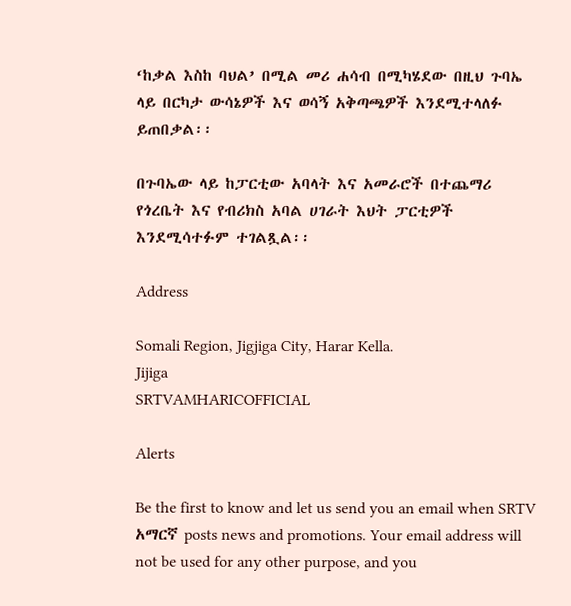‘ከቃል እስከ ባህል’ በሚል መሪ ሐሳብ በሚካሄደው በዚህ ጉባኤ ላይ በርካታ ውሳኔዎች እና ወሳኝ አቅጣጫዎች እንደሚተላለፉ ይጠበቃል፡፡

በጉባኤው ላይ ከፓርቲው አባላት እና አመራሮች በተጨማሪ የጎረቤት እና የብሪክስ አባል ሀገራት እህት ፓርቲዎች እንደሚሳተፉም ተገልጿል፡፡

Address

Somali Region, Jigjiga City, Harar Kella.
Jijiga
SRTVAMHARICOFFICIAL

Alerts

Be the first to know and let us send you an email when SRTV አማርኛ posts news and promotions. Your email address will not be used for any other purpose, and you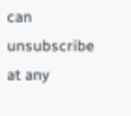can unsubscribe at any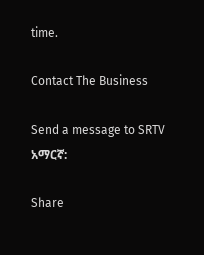time.

Contact The Business

Send a message to SRTV አማርኛ:

Share